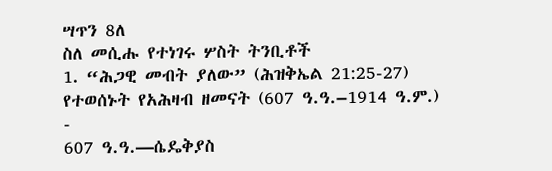ሣጥን 8ለ
ስለ መሲሑ የተነገሩ ሦስት ትንቢቶች
1. “ሕጋዊ መብት ያለው” (ሕዝቅኤል 21:25-27)
የተወሰኑት የአሕዛብ ዘመናት (607 ዓ.ዓ.–1914 ዓ.ም.)
-
607 ዓ.ዓ.—ሴዴቅያስ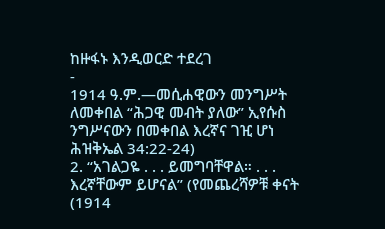ከዙፋኑ እንዲወርድ ተደረገ
-
1914 ዓ.ም.—መሲሐዊውን መንግሥት ለመቀበል “ሕጋዊ መብት ያለው” ኢየሱስ ንግሥናውን በመቀበል እረኛና ገዢ ሆነ
ሕዝቅኤል 34:22-24)
2. “አገልጋዬ . . . ይመግባቸዋል። . . . እረኛቸውም ይሆናል” (የመጨረሻዎቹ ቀናት (1914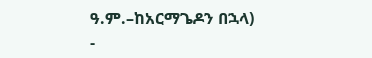ዓ.ም.–ከአርማጌዶን በኋላ)
-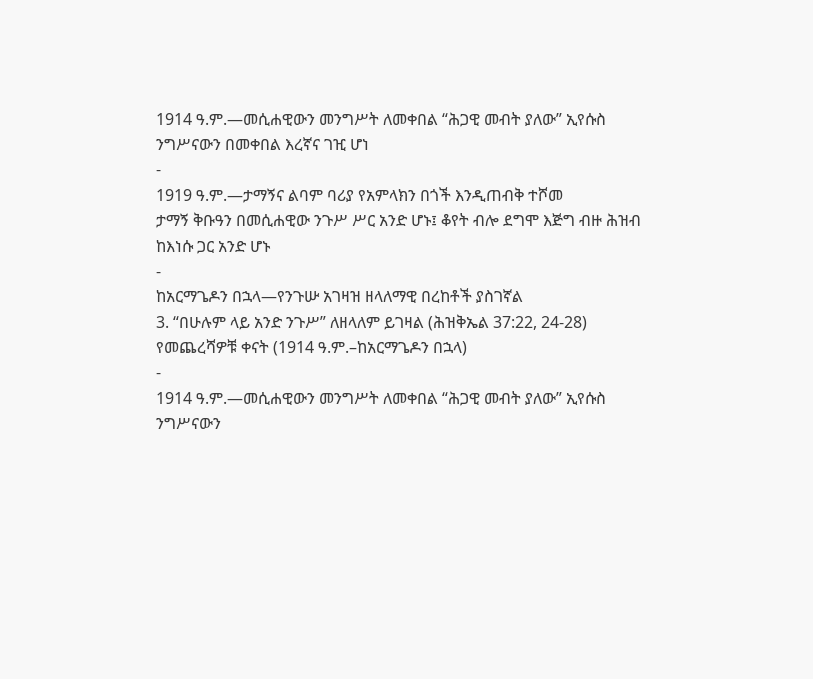1914 ዓ.ም.—መሲሐዊውን መንግሥት ለመቀበል “ሕጋዊ መብት ያለው” ኢየሱስ ንግሥናውን በመቀበል እረኛና ገዢ ሆነ
-
1919 ዓ.ም.—ታማኝና ልባም ባሪያ የአምላክን በጎች እንዲጠብቅ ተሾመ
ታማኝ ቅቡዓን በመሲሐዊው ንጉሥ ሥር አንድ ሆኑ፤ ቆየት ብሎ ደግሞ እጅግ ብዙ ሕዝብ ከእነሱ ጋር አንድ ሆኑ
-
ከአርማጌዶን በኋላ—የንጉሡ አገዛዝ ዘላለማዊ በረከቶች ያስገኛል
3. “በሁሉም ላይ አንድ ንጉሥ” ለዘላለም ይገዛል (ሕዝቅኤል 37:22, 24-28)
የመጨረሻዎቹ ቀናት (1914 ዓ.ም.–ከአርማጌዶን በኋላ)
-
1914 ዓ.ም.—መሲሐዊውን መንግሥት ለመቀበል “ሕጋዊ መብት ያለው” ኢየሱስ ንግሥናውን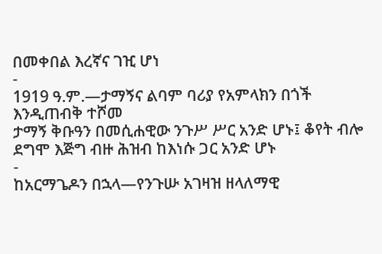በመቀበል እረኛና ገዢ ሆነ
-
1919 ዓ.ም.—ታማኝና ልባም ባሪያ የአምላክን በጎች እንዲጠብቅ ተሾመ
ታማኝ ቅቡዓን በመሲሐዊው ንጉሥ ሥር አንድ ሆኑ፤ ቆየት ብሎ ደግሞ እጅግ ብዙ ሕዝብ ከእነሱ ጋር አንድ ሆኑ
-
ከአርማጌዶን በኋላ—የንጉሡ አገዛዝ ዘላለማዊ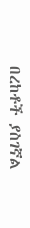በረከቶች ያስገኛል